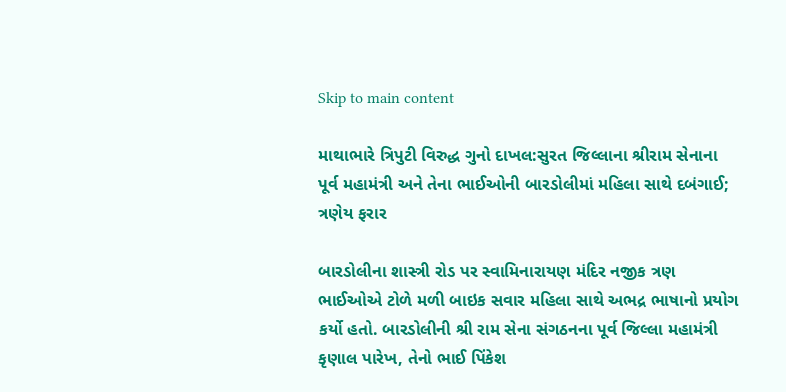Skip to main content

માથાભારે ત્રિપુટી વિરુદ્ધ ગુનો દાખલ:સુરત જિલ્લાના શ્રીરામ સેનાના પૂર્વ મહામંત્રી અને તેના ભાઈઓની બારડોલીમાં મહિલા સાથે દબંગાઈ; ત્રણેય ફરાર

બારડોલીના શાસ્ત્રી રોડ પર સ્વામિનારાયણ મંદિર નજીક ત્રણ ભાઈઓએ ટોળે મળી બાઇક સવાર મહિલા સાથે અભદ્ર ભાષાનો પ્રયોગ કર્યો હતો. બારડોલીની શ્રી રામ સેના સંગઠનના પૂર્વ જિલ્લા મહામંત્રી કૃણાલ પારેખ, તેનો ભાઈ પિંકેશ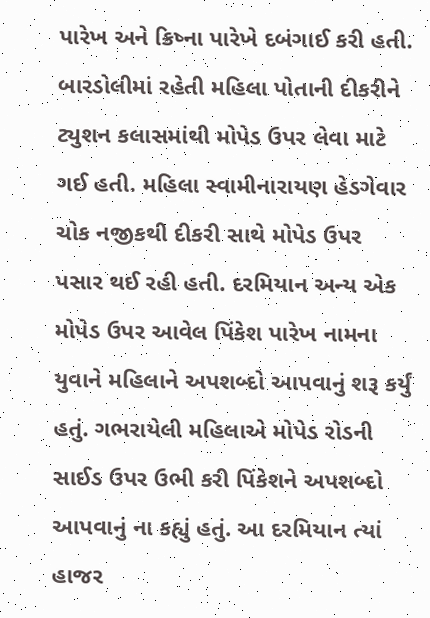પારેખ અને ક્રિષ્ના પારેખે દબંગાઈ કરી હતી. બારડોલીમાં રહેતી મહિલા પોતાની દીકરીને ટ્યુશન કલાસમાંથી મોપેડ ઉપર લેવા માટે ગઈ હતી. મહિલા સ્વામીનારાયણ હેડગેવાર ચોક નજીકથી દીકરી સાથે મોપેડ ઉપર પસાર થઈ રહી હતી. દરમિયાન અન્ય એક મોપેડ ઉપર આવેલ પિંકેશ પારેખ નામના યુવાને મહિલાને અપશબ્દો આપવાનું શરૂ કર્યું હતું. ગભરાયેલી મહિલાએ મોપેડ રોડની સાઈડ ઉપર ઉભી કરી પિંકેશને અપશબ્દો આપવાનું ના કહ્યું હતું. આ દરમિયાન ત્યાં હાજર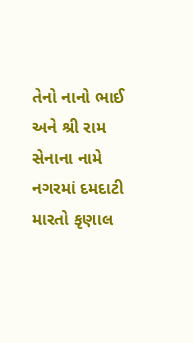તેનો નાનો ભાઈ અને શ્રી રામ સેનાના નામે નગરમાં દમદાટી મારતો કૃણાલ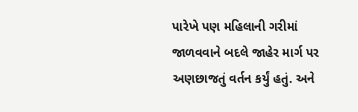પારેખે પણ મહિલાની ગરીમાં જાળવવાને બદલે જાહેર માર્ગ પર અણછાજતું વર્તન કર્યું હતું. અને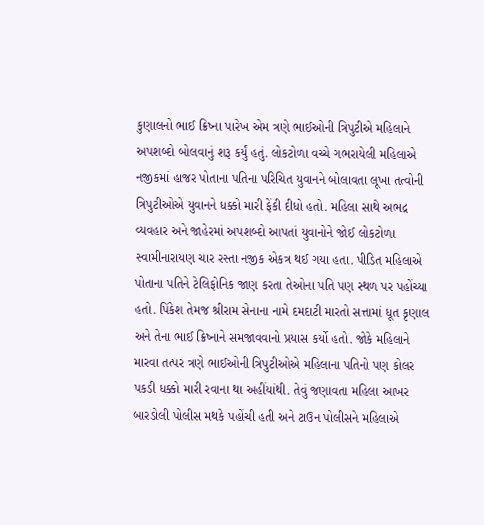કુણાલનો ભાઈ ક્રિષ્ના પારેખ એમ ત્રણે ભાઈઓની ત્રિપુટીએ મહિલાને અપશબ્દો બોલવાનું શરૂ કર્યું હતું. લોકટોળા વચ્ચે ગભરાયેલી મહિલાએ નજીકમાં હાજર પોતાના પતિના પરિચિત યુવાનને બોલાવતા લૂખા તત્વોની ત્રિપુટીઓએ યુવાનને ધક્કો મારી ફેંકી દીધો હતો. મહિલા સાથે અભદ્ર વ્યવહાર અને જાહેરમાં અપશબ્દો આપતાં યુવાનોને જોઈ લોકટોળા સ્વામીનારાયણ ચાર રસ્તા નજીક એકત્ર થઈ ગયા હતા. પીડિત મહિલાએ પોતાના પતિને ટેલિફોનિક જાણ કરતા તેઓના પતિ પણ સ્થળ પર પહોંચ્યા હતો. પિંકેશ તેમજ શ્રીરામ સેનાના નામે દમદાટી મારતો સત્તામાં ધૂત કૃણાલ અને તેના ભાઈ ક્રિષ્નાને સમજાવવાનો પ્રયાસ કર્યો હતો. જોકે મહિલાને મારવા તત્પર ત્રણે ભાઈઓની ત્રિપુટીઓએ મહિલાના પતિનો પણ કોલર પકડી ધક્કો મારી રવાના થા અહીંયાંથી. તેવું જણાવતા મહિલા આખર બારડોલી પોલીસ મથકે પહોંચી હતી અને ટાઉન પોલીસને મહિલાએ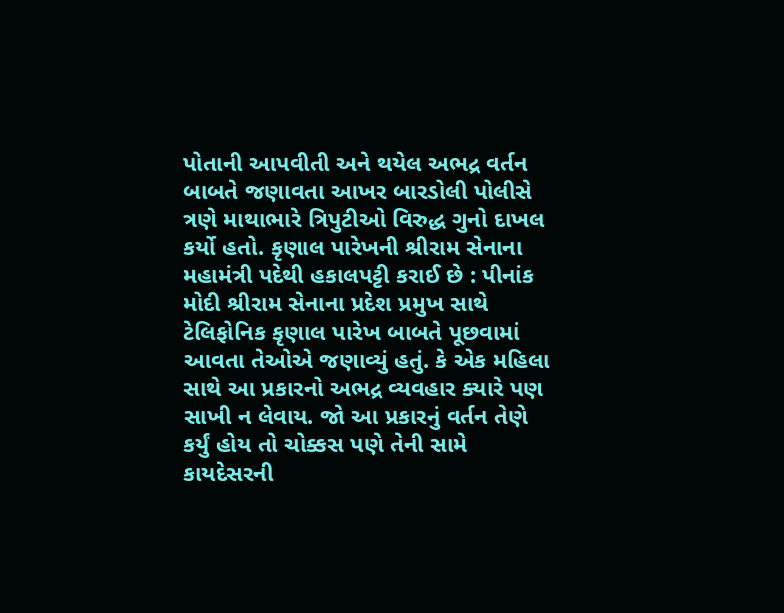પોતાની આપવીતી અને થયેલ અભદ્ર વર્તન બાબતે જણાવતા આખર બારડોલી પોલીસે ત્રણે માથાભારે ત્રિપુટીઓ વિરુદ્ધ ગુનો દાખલ કર્યો હતો. કૃણાલ પારેખની શ્રીરામ સેનાના મહામંત્રી પદેથી હકાલપટ્ટી કરાઈ છે : પીનાંક મોદી શ્રીરામ સેનાના પ્રદેશ પ્રમુખ સાથે ટેલિફોનિક કૃણાલ પારેખ બાબતે પૂછવામાં આવતા તેઓએ જણાવ્યું હતું. કે એક મહિલા સાથે આ પ્રકારનો અભદ્ર વ્યવહાર ક્યારે પણ સાખી ન લેવાય. જો આ પ્રકારનું વર્તન તેણે કર્યું હોય તો ચોક્કસ પણે તેની સામે કાયદેસરની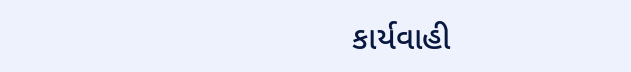કાર્યવાહી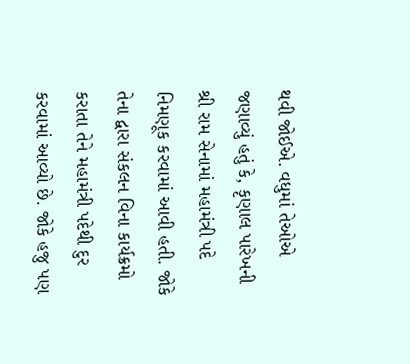થવી જોઈએ. વધુમાં તેઓએ જણાવ્યું હતું કે, કૃણાલ પારેખની શ્રી રામ સેનામાં મહામંત્રી પદે નિમણૂક કરવામાં આવી હતી. જોકે તેના દ્વારા સંકલન વિના કાર્યક્રમો કરાતા તેને મહામંત્રી પદેથી દુર કરવામાં આવ્યો છે. જોકે હજુ પણ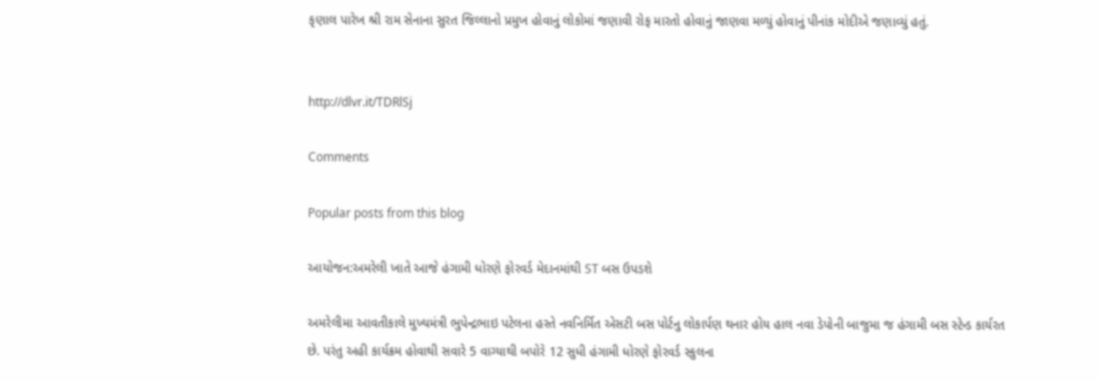કૃણાલ પારેખ શ્રી રામ સેનાના સુરત જિલ્લાનો પ્રમુખ હોવાનું લોકોમાં જણાવી રોફ મારતો હોવાનું જાણવા મળ્યું હોવાનું પીનાંક મોદીએ જણાવ્યું હતું.


http://dlvr.it/TDRlSj

Comments

Popular posts from this blog

આયોજન:અમરેલી ખાતે આજે હંગામી ધોરણે ફોરવર્ડ મેદાનમાંથી ST બસ ઉપડશે

અમરેલીમા આવતીકાલે મુખ્યમંત્રી ભુપેન્દ્રભાઇ પટેલના હસ્તે નવનિર્મિત એસટી બસ પોર્ટનુ લોકાર્પણ થનાર હોય હાલ નવા ડેપોની બાજુમા જ હંગામી બસ સ્ટેન્ડ કાર્યરત છે. પરંતુ અહી કાર્યક્રમ હોવાથી સવારે 5 વાગ્યાથી બપોરે 12 સુધી હંગામી ધોરણે ફોરવર્ડ સ્કુલના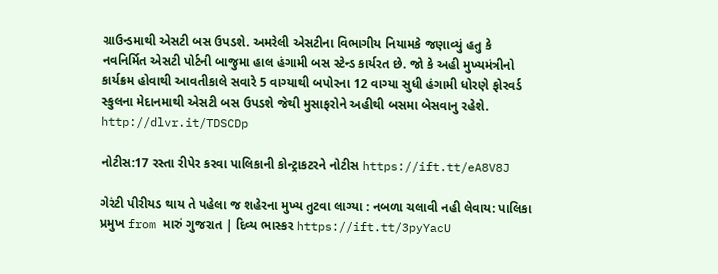ગ્રાઉન્ડમાથી એસટી બસ ઉપડશે. અમરેલી એસટીના વિભાગીય નિયામકે જણાવ્યું હતુ કે નવનિર્મિત એસટી પોર્ટની બાજુમા હાલ હંગામી બસ સ્ટેન્ડ કાર્યરત છે. જો કે અહી મુખ્યમંત્રીનો કાર્યક્રમ હોવાથી આવતીકાલે સવારે 5 વાગ્યાથી બપોરના 12 વાગ્યા સુધી હંગામી ધોરણે ફોરવર્ડ સ્કુલના મેદાનમાથી એસટી બસ ઉપડશે જેથી મુસાફરોને અહીથી બસમા બેસવાનુ રહેશે. http://dlvr.it/TDSCDp

નોટીસ:17 રસ્તા રીપેર કરવા પાલિકાની કોન્ટ્રાકટરને નોટીસ https://ift.tt/eA8V8J

ગેરંટી પીરીયડ થાય તે પહેલા જ શહેરના મુખ્ય તુટવા લાગ્યા : નબળા ચલાવી નહી લેવાય: પાલિકા પ્રમુખ from મારું ગુજરાત | દિવ્ય ભાસ્કર https://ift.tt/3pyYacU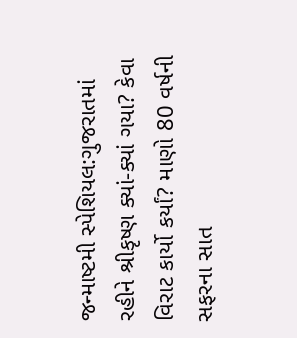જન્માષ્ટમી સ્પેશિયલ:ગુજરાતમાં રહીને શ્રીકૃષ્ણ ક્યાં-ક્યાં ગયા? કેવા વિરાટ કાર્યો કર્યાં? માણો 80 વર્ષની સફરના સાત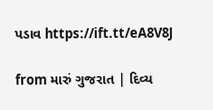પડાવ https://ift.tt/eA8V8J

from મારું ગુજરાત | દિવ્ય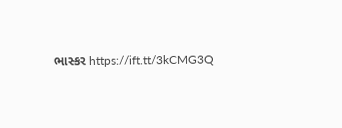ભાસ્કર https://ift.tt/3kCMG3Q